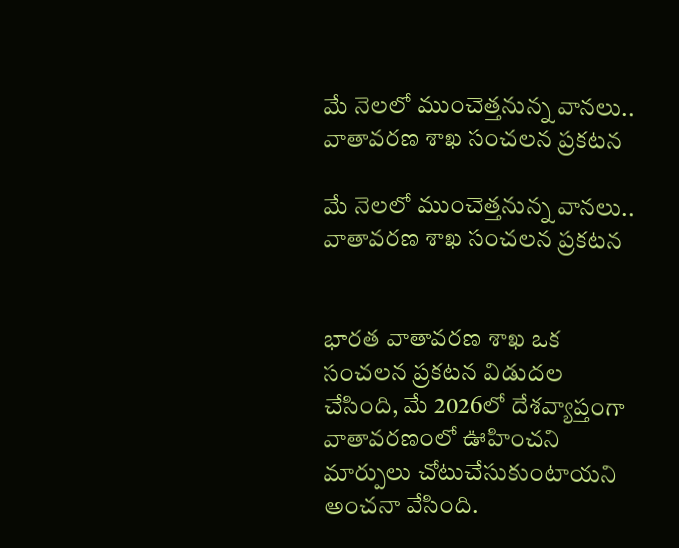మే నెలలో ముంచెత్తనున్న వానలు.. వాతావరణ శాఖ సంచలన ప్రకటన

మే నెలలో ముంచెత్తనున్న వానలు.. వాతావరణ శాఖ సంచలన ప్రకటన


భారత వాతావరణ శాఖ ఒక సంచలన ప్రకటన విడుదల చేసింది, మే 2026లో దేశవ్యాప్తంగా వాతావరణంలో ఊహించని మార్పులు చోటుచేసుకుంటాయని అంచనా వేసింది.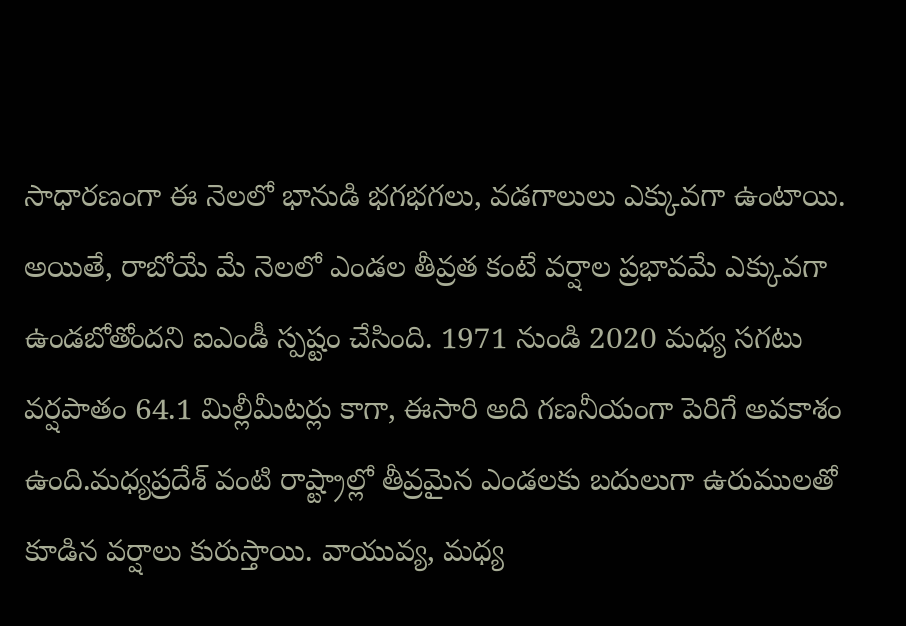సాధారణంగా ఈ నెలలో భానుడి భగభగలు, వడగాలులు ఎక్కువగా ఉంటాయి. అయితే, రాబోయే మే నెలలో ఎండల తీవ్రత కంటే వర్షాల ప్రభావమే ఎక్కువగా ఉండబోతోందని ఐఎండీ స్పష్టం చేసింది. 1971 నుండి 2020 మధ్య సగటు వర్షపాతం 64.1 మిల్లీమీటర్లు కాగా, ఈసారి అది గణనీయంగా పెరిగే అవకాశం ఉంది.మధ్యప్రదేశ్ వంటి రాష్ట్రాల్లో తీవ్రమైన ఎండలకు బదులుగా ఉరుములతో కూడిన వర్షాలు కురుస్తాయి. వాయువ్య, మధ్య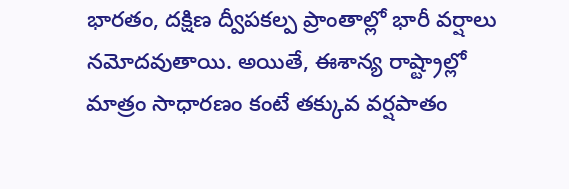భారతం, దక్షిణ ద్వీపకల్ప ప్రాంతాల్లో భారీ వర్షాలు నమోదవుతాయి. అయితే, ఈశాన్య రాష్ట్రాల్లో మాత్రం సాధారణం కంటే తక్కువ వర్షపాతం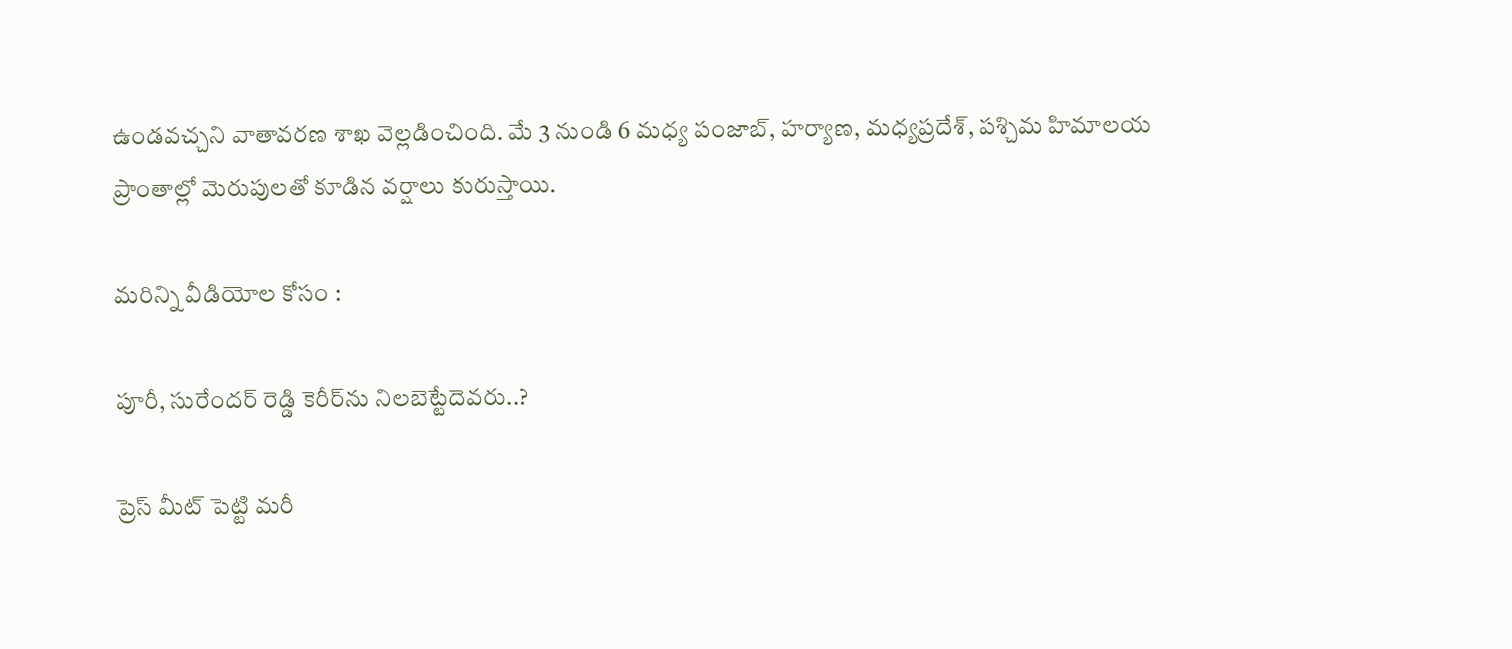ఉండవచ్చని వాతావరణ శాఖ వెల్లడించింది. మే 3 నుండి 6 మధ్య పంజాబ్, హర్యాణ, మధ్యప్రదేశ్, పశ్చిమ హిమాలయ ప్రాంతాల్లో మెరుపులతో కూడిన వర్షాలు కురుస్తాయి.

మరిన్ని వీడియోల కోసం :

పూరీ, సురేందర్ రెడ్డి కెరీర్‌ను నిలబెట్టేదెవరు..?

ప్రెస్ మీట్ పెట్టి మరీ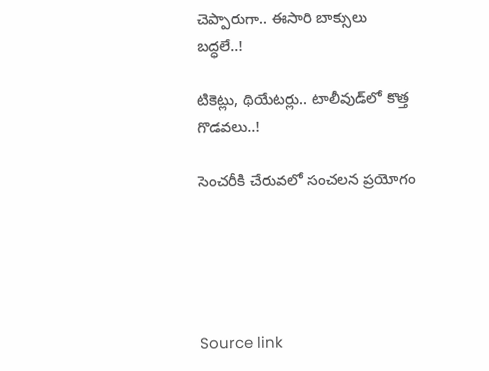చెప్పారుగా.. ఈసారి బాక్సులు బద్ధలే..!

టికెట్లు, థియేటర్లు.. టాలీవుడ్‌లో కొత్త గొడవలు..!

సెంచరీకి చేరువలో సంచలన ప్రయోగం





Source link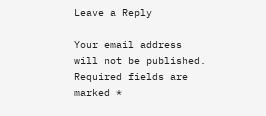Leave a Reply

Your email address will not be published. Required fields are marked *